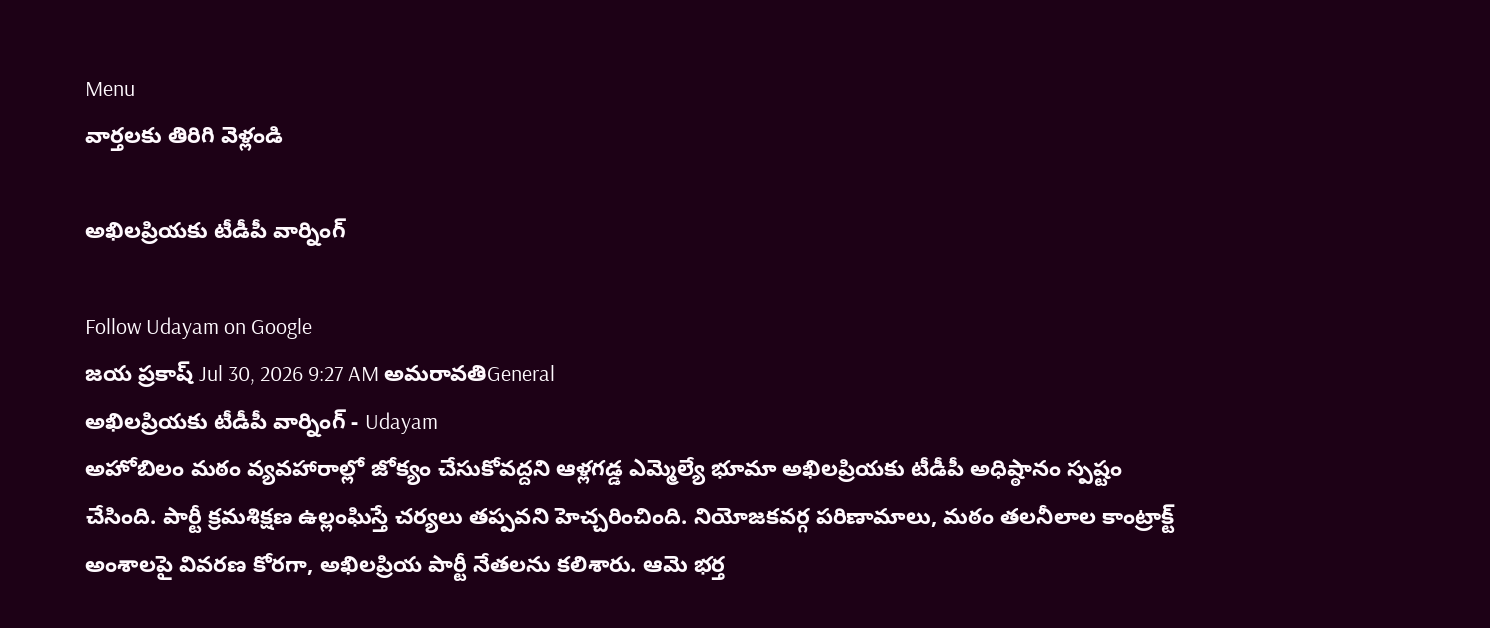Menu
వార్తలకు తిరిగి వెళ్లండి

అఖిలప్రియకు టీడీపీ వార్నింగ్

Follow Udayam on Google
జయ ప్రకాష్ Jul 30, 2026 9:27 AM అమరావతిGeneral
అఖిలప్రియకు టీడీపీ వార్నింగ్ - Udayam
అహోబిలం మఠం వ్యవహారాల్లో జోక్యం చేసుకోవద్దని ఆళ్లగడ్డ ఎమ్మెల్యే భూమా అఖిలప్రియకు టీడీపీ అధిష్ఠానం స్పష్టం చేసింది. పార్టీ క్రమశిక్షణ ఉల్లంఘిస్తే చర్యలు తప్పవని హెచ్చరించింది. నియోజకవర్గ పరిణామాలు, మఠం తలనీలాల కాంట్రాక్ట్‌ అంశాలపై వివరణ కోరగా, అఖిలప్రియ పార్టీ నేతలను కలిశారు. ఆమె భర్త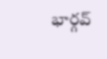భార్గవ్‌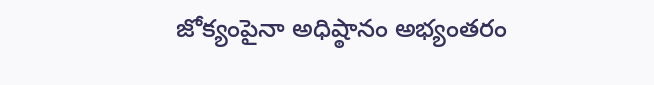జోక్యంపైనా అధిష్ఠానం అభ్యంతరం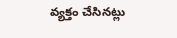వ్యక్తం చేసినట్లు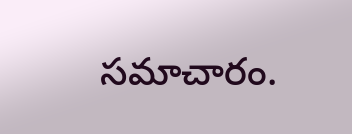సమాచారం.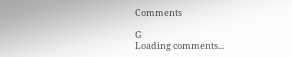Comments

G
Loading comments...